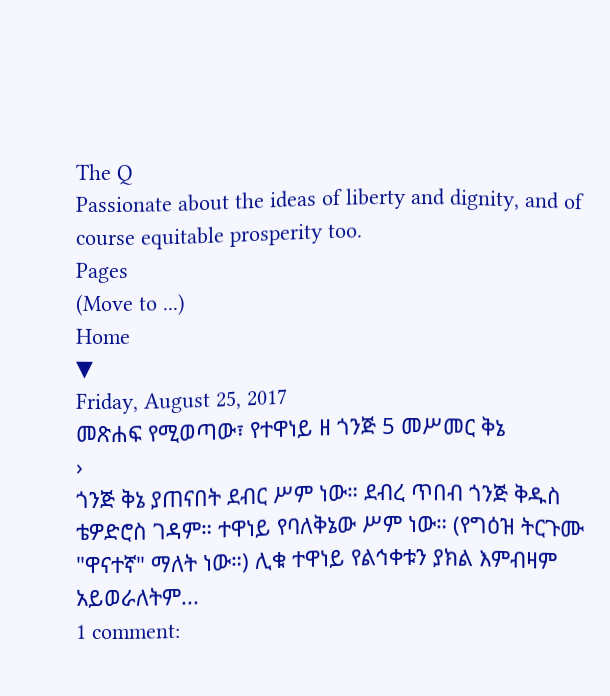The Q
Passionate about the ideas of liberty and dignity, and of course equitable prosperity too.
Pages
(Move to ...)
Home
▼
Friday, August 25, 2017
መጽሐፍ የሚወጣው፣ የተዋነይ ዘ ጎንጅ 5 መሥመር ቅኔ
›
ጎንጅ ቅኔ ያጠናበት ደብር ሥም ነው። ደብረ ጥበብ ጎንጅ ቅዱስ ቴዎድሮስ ገዳም። ተዋነይ የባለቅኔው ሥም ነው። (የግዕዝ ትርጉሙ "ዋናተኛ" ማለት ነው።) ሊቁ ተዋነይ የልኅቀቱን ያክል እምብዛም አይወራለትም...
1 comment: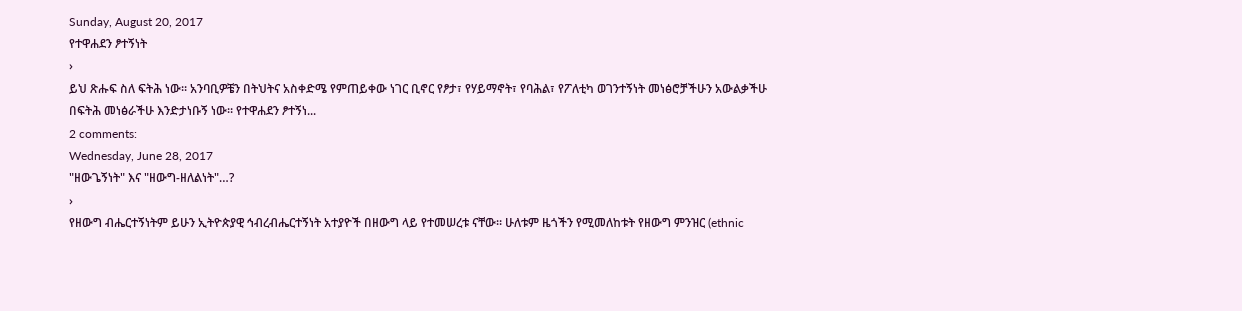Sunday, August 20, 2017
የተዋሐደን ፆተኝነት
›
ይህ ጽሑፍ ስለ ፍትሕ ነው። አንባቢዎቼን በትህትና አስቀድሜ የምጠይቀው ነገር ቢኖር የፆታ፣ የሃይማኖት፣ የባሕል፣ የፖለቲካ ወገንተኝነት መነፅሮቻችሁን አውልቃችሁ በፍትሕ መነፅራችሁ እንድታነቡኝ ነው። የተዋሐደን ፆተኝነ...
2 comments:
Wednesday, June 28, 2017
"ዘውጌኝነት" እና "ዘውግ-ዘለልነት"…?
›
የዘውግ ብሔርተኝነትም ይሁን ኢትዮጵያዊ ኅብረብሔርተኝነት አተያዮች በዘውግ ላይ የተመሠረቱ ናቸው። ሁለቱም ዜጎችን የሚመለከቱት የዘውግ ምንዝር (ethnic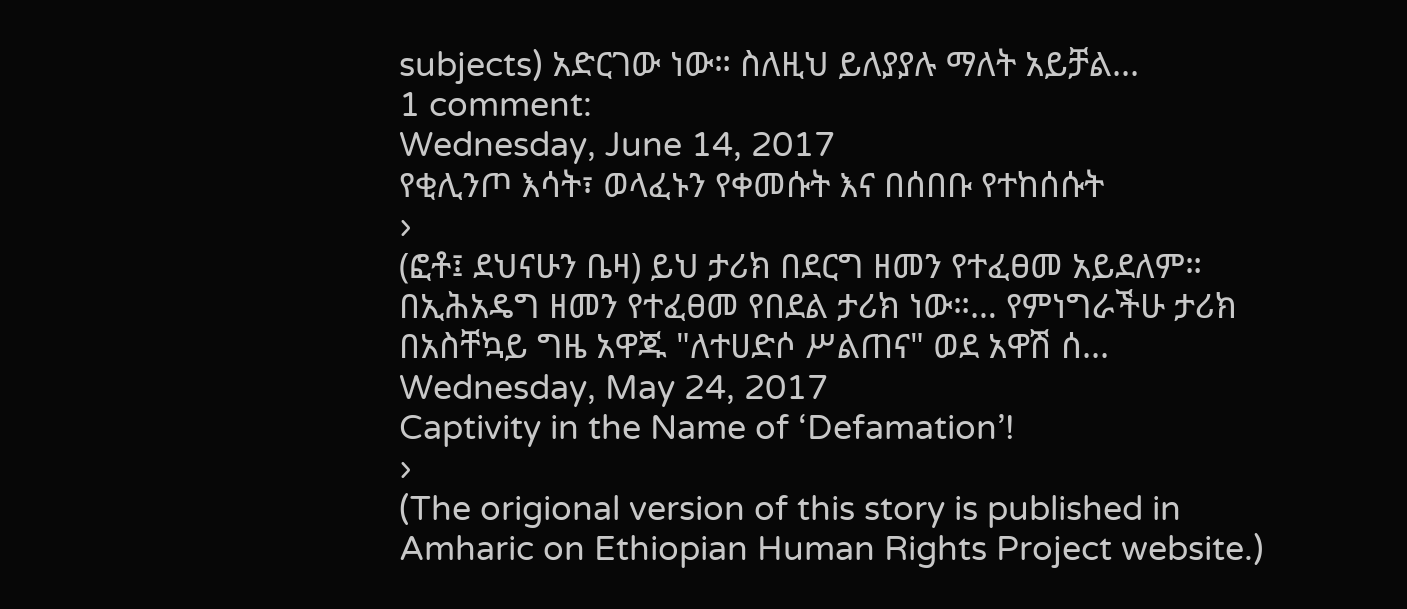subjects) አድርገው ነው። ስለዚህ ይለያያሉ ማለት አይቻል...
1 comment:
Wednesday, June 14, 2017
የቂሊንጦ እሳት፣ ወላፈኑን የቀመሱት እና በሰበቡ የተከሰሱት
›
(ፎቶ፤ ደህናሁን ቤዛ) ይህ ታሪክ በደርግ ዘመን የተፈፀመ አይደለም። በኢሕአዴግ ዘመን የተፈፀመ የበደል ታሪክ ነው።… የምነግራችሁ ታሪክ በአስቸኳይ ግዜ አዋጁ "ለተሀድሶ ሥልጠና" ወደ አዋሽ ሰ...
Wednesday, May 24, 2017
Captivity in the Name of ‘Defamation’!
›
(The origional version of this story is published in Amharic on Ethiopian Human Rights Project website.)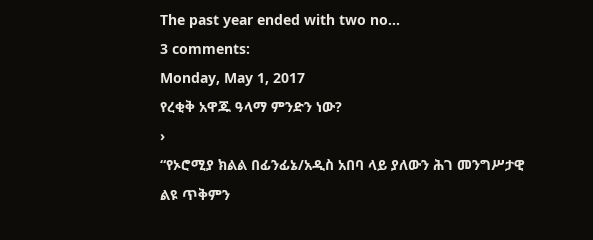The past year ended with two no...
3 comments:
Monday, May 1, 2017
የረቂቅ አዋጁ ዓላማ ምንድን ነው?
›
“የኦሮሚያ ክልል በፊንፊኔ/አዲስ አበባ ላይ ያለውን ሕገ መንግሥታዊ ልዩ ጥቅምን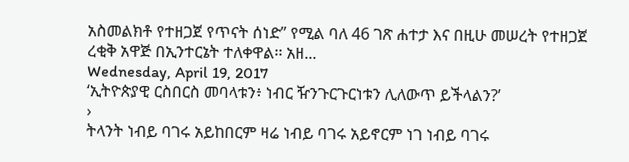አስመልክቶ የተዘጋጀ የጥናት ሰነድ” የሚል ባለ 46 ገጽ ሐተታ እና በዚሁ መሠረት የተዘጋጀ ረቂቅ አዋጅ በኢንተርኔት ተለቀዋል፡፡ አዘ...
Wednesday, April 19, 2017
‘ኢትዮጵያዊ ርስበርስ መባላቱን፥ ነብር ዥንጉርጉርነቱን ሊለውጥ ይችላልን?’
›
ትላንት ነብይ ባገሩ አይከበርም ዛሬ ነብይ ባገሩ አይኖርም ነገ ነብይ ባገሩ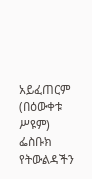አይፈጠርም (በዕውቀቱ ሥዩም) ፌስቡክ የትውልዳችን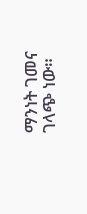ማንነት ገመና ገላጭ ነው።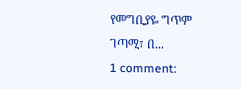የመግቢያዬ ግጥም ገጣሚ፣ በ...
1 comment: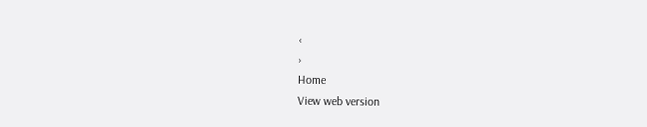‹
›
Home
View web version